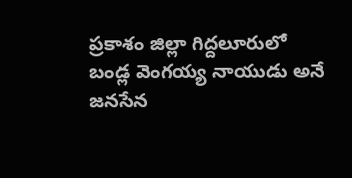ప్రకాశం జిల్లా గిద్దలూరులో బండ్ల వెంగయ్య నాయుడు అనే జనసేన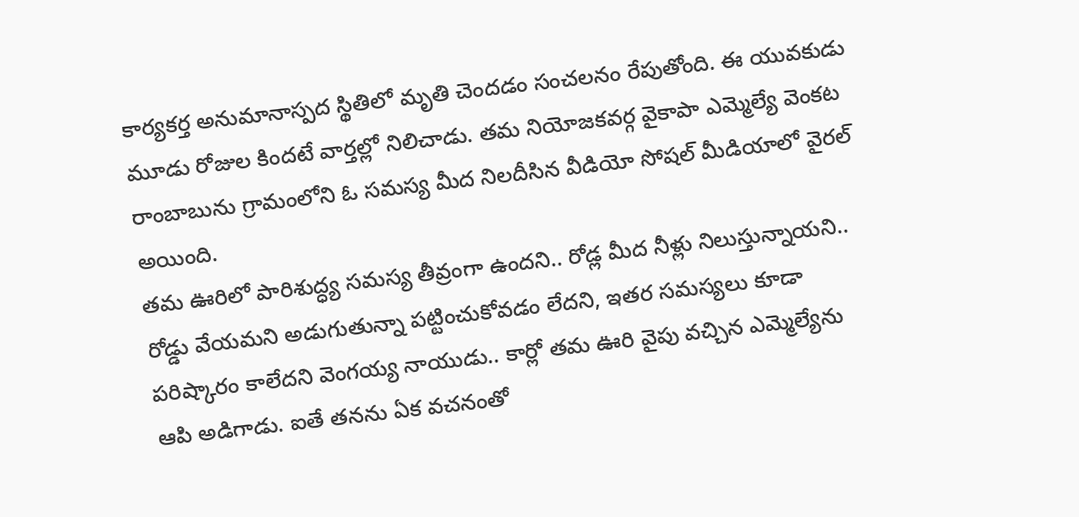కార్యకర్త అనుమానాస్పద స్థితిలో మృతి చెందడం సంచలనం రేపుతోంది. ఈ యువకుడు మూడు రోజుల కిందటే వార్తల్లో నిలిచాడు. తమ నియోజకవర్గ వైకాపా ఎమ్మెల్యే వెంకట రాంబాబును గ్రామంలోని ఓ సమస్య మీద నిలదీసిన వీడియో సోషల్ మీడియాలో వైరల్ అయింది.
తమ ఊరిలో పారిశుద్ధ్య సమస్య తీవ్రంగా ఉందని.. రోడ్ల మీద నీళ్లు నిలుస్తున్నాయని.. రోడ్డు వేయమని అడుగుతున్నా పట్టించుకోవడం లేదని, ఇతర సమస్యలు కూడా పరిష్కారం కాలేదని వెంగయ్య నాయుడు.. కార్లో తమ ఊరి వైపు వచ్చిన ఎమ్మెల్యేను ఆపి అడిగాడు. ఐతే తనను ఏక వచనంతో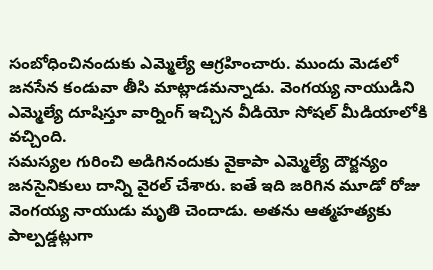సంబోధించినందుకు ఎమ్మెల్యే ఆగ్రహించారు. ముందు మెడలో జనసేన కండువా తీసి మాట్లాడమన్నాడు. వెంగయ్య నాయుడిని ఎమ్మెల్యే దూషిస్తూ వార్నింగ్ ఇచ్చిన వీడియో సోషల్ మీడియాలోకి వచ్చింది.
సమస్యల గురించి అడిగినందుకు వైకాపా ఎమ్మెల్యే దౌర్జన్యం జనసైనికులు దాన్ని వైరల్ చేశారు. ఐతే ఇది జరిగిన మూడో రోజు వెంగయ్య నాయుడు మృతి చెందాడు. అతను ఆత్మహత్యకు పాల్పడ్డట్లుగా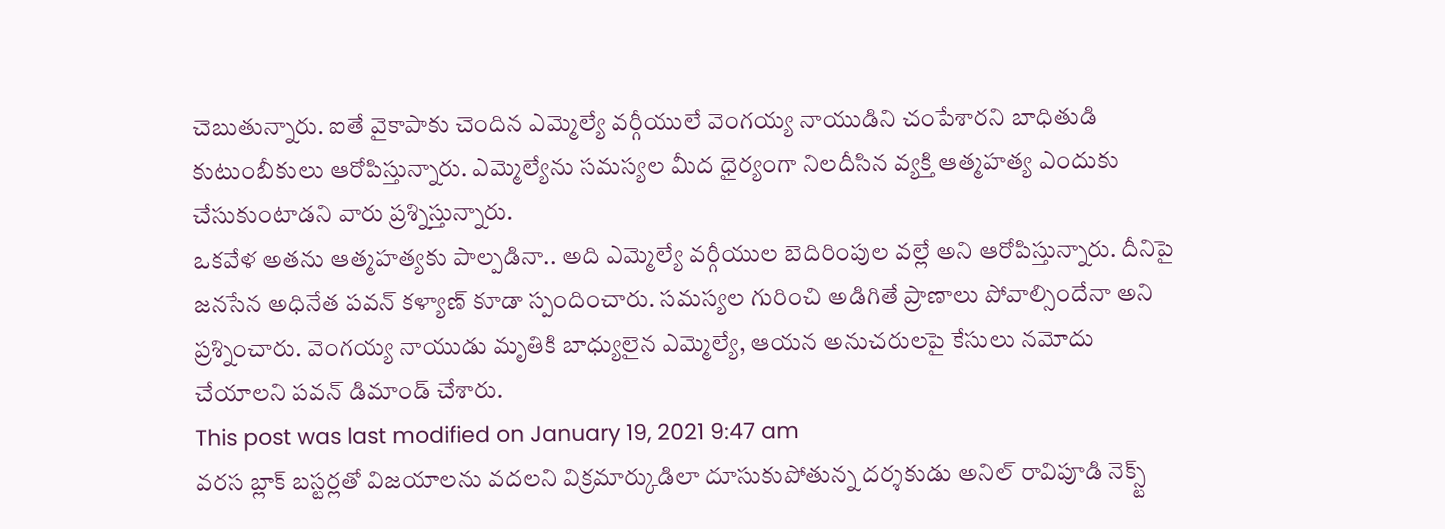చెబుతున్నారు. ఐతే వైకాపాకు చెందిన ఎమ్మెల్యే వర్గీయులే వెంగయ్య నాయుడిని చంపేశారని బాధితుడి కుటుంబీకులు ఆరోపిస్తున్నారు. ఎమ్మెల్యేను సమస్యల మీద ధైర్యంగా నిలదీసిన వ్యక్తి ఆత్మహత్య ఎందుకు చేసుకుంటాడని వారు ప్రశ్నిస్తున్నారు.
ఒకవేళ అతను ఆత్మహత్యకు పాల్పడినా.. అది ఎమ్మెల్యే వర్గీయుల బెదిరింపుల వల్లే అని ఆరోపిస్తున్నారు. దీనిపై జనసేన అధినేత పవన్ కళ్యాణ్ కూడా స్పందించారు. సమస్యల గురించి అడిగితే ప్రాణాలు పోవాల్సిందేనా అని ప్రశ్నించారు. వెంగయ్య నాయుడు మృతికి బాధ్యులైన ఎమ్మెల్యే, ఆయన అనుచరులపై కేసులు నమోదు చేయాలని పవన్ డిమాండ్ చేశారు.
This post was last modified on January 19, 2021 9:47 am
వరస బ్లాక్ బస్టర్లతో విజయాలను వదలని విక్రమార్కుడిలా దూసుకుపోతున్న దర్శకుడు అనిల్ రావిపూడి నెక్స్ట్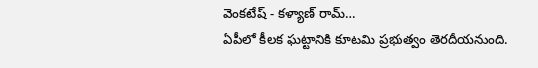వెంకటేష్ - కళ్యాణ్ రామ్…
ఏపీలో కీలక ఘట్టానికి కూటమి ప్రభుత్వం తెరదీయనుంది.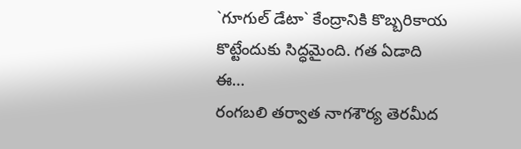`గూగుల్ డేటా` కేంద్రానికి కొబ్బరికాయ కొట్టేందుకు సిద్ధమైంది. గత ఏడాది ఈ…
రంగబలి తర్వాత నాగశౌర్య తెరమీద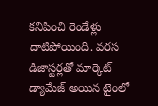కనిపించి రెండేళ్లు దాటిపోయింది. వరస డిజాస్టర్లతో మార్కెట్ డ్యామేజ్ అయిన టైంలో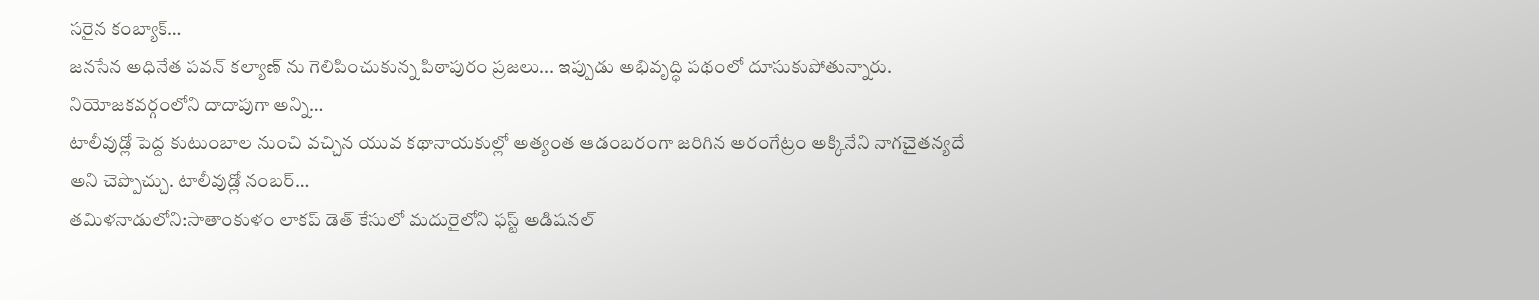సరైన కంబ్యాక్…
జనసేన అధినేత పవన్ కల్యాణ్ ను గెలిపించుకున్న పిఠాపురం ప్రజలు... ఇప్పుడు అభివృద్ధి పథంలో దూసుకుపోతున్నారు. నియోజకవర్గంలోని దాదాపుగా అన్ని…
టాలీవుడ్లో పెద్ద కుటుంబాల నుంచి వచ్చిన యువ కథానాయకుల్లో అత్యంత ఆడంబరంగా జరిగిన అరంగేట్రం అక్కినేని నాగచైతన్యదే అని చెప్పొచ్చు. టాలీవుడ్లో నంబర్…
తమిళనాడులోని:సాతాంకుళం లాకప్ డెత్ కేసులో మదురైలోని ఫస్ట్ అడిషనల్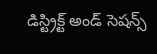డిస్ట్రిక్ట్ అండ్ సెషన్స్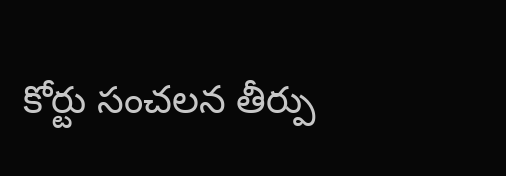కోర్టు సంచలన తీర్పు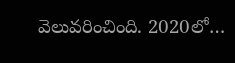వెలువరించింది. 2020లో…